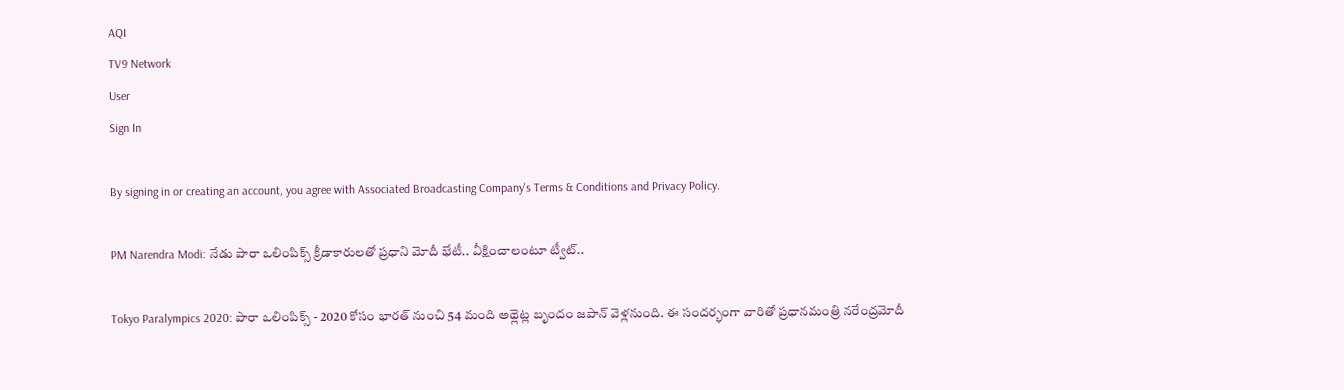AQI
TV9 Network
User
Sign In

By signing in or creating an account, you agree with Associated Broadcasting Company's Terms & Conditions and Privacy Policy.

PM Narendra Modi: నేడు పారా ఒలింపిక్స్‌ క్రీడాకారులతో ప్రధాని మోదీ భేటీ.. వీక్షించాలంటూ ట్వీట్..

Tokyo Paralympics 2020: పారా ఒలింపిక్స్‌ - 2020 కోసం భారత్‌ నుంచి 54 మంది అథ్లెట్ల బృందం జపాన్‌ వెళ్లనుంది. ఈ సందర్భంగా వారితో ప్రధానమంత్రి నరేంద్రమోదీ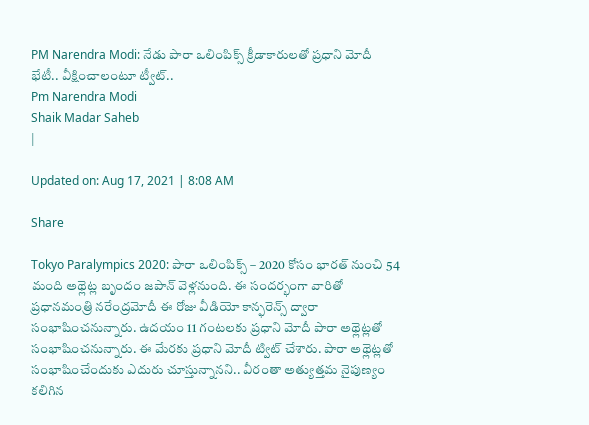PM Narendra Modi: నేడు పారా ఒలింపిక్స్‌ క్రీడాకారులతో ప్రధాని మోదీ భేటీ.. వీక్షించాలంటూ ట్వీట్..
Pm Narendra Modi
Shaik Madar Saheb
|

Updated on: Aug 17, 2021 | 8:08 AM

Share

Tokyo Paralympics 2020: పారా ఒలింపిక్స్‌ – 2020 కోసం భారత్‌ నుంచి 54 మంది అథ్లెట్ల బృందం జపాన్‌ వెళ్లనుంది. ఈ సందర్భంగా వారితో ప్రధానమంత్రి నరేంద్రమోదీ ఈ రోజు వీడియో కాన్ఫరెన్స్‌ ద్వారా సంభాషించనున్నారు. ఉదయం 11 గంటలకు ప్రధాని మోదీ పారా అథ్లెట్లతో సంభాషించనున్నారు. ఈ మేరకు ప్రధాని మోదీ ట్విట్ చేశారు. పారా అథ్లెట్లతో సంభాషించేందుకు ఎదురు చూస్తున్నానని.. వీరంతా అత్యుత్తమ నైపుణ్యం కలిగిన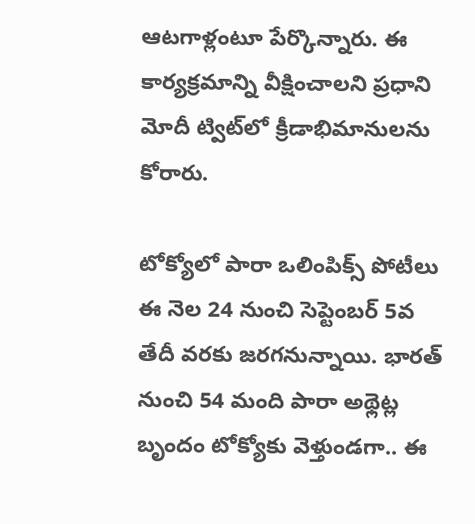ఆటగాళ్లంటూ పేర్కొన్నారు. ఈ కార్యక్రమాన్ని వీక్షించాలని ప్రధాని మోదీ ట్విట్‌లో క్రీడాభిమానులను కోరారు.

టోక్యోలో పారా ఒలింపిక్స్‌ పోటీలు ఈ నెల 24 నుంచి సెప్టెంబర్‌ 5వ తేదీ వరకు జరగనున్నాయి. భారత్‌ నుంచి 54 మంది పారా అథ్లెట్ల బృందం టోక్యోకు వెళ్తుండగా.. ఈ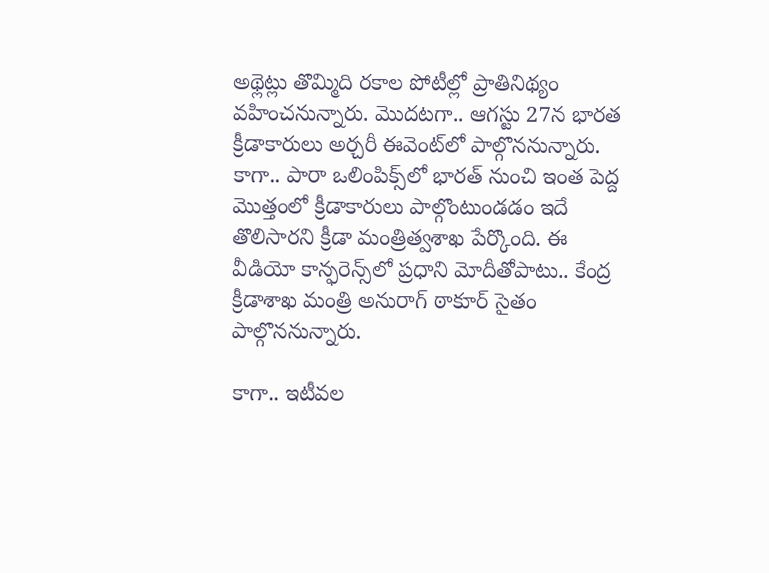అథ్లెట్లు తొమ్మిది రకాల పోటీల్లో ప్రాతినిథ్యం వహించనున్నారు. మొదటగా.. ఆగస్టు 27న భారత క్రీడాకారులు అర్చరీ ఈవెంట్‌లో పాల్గొననున్నారు. కాగా.. పారా ఒలింపిక్స్‌లో భారత్‌ నుంచి ఇంత పెద్ద మొత్తంలో క్రీడాకారులు పాల్గొంటుండడం ఇదే తొలిసారని క్రీడా మంత్రిత్వశాఖ పేర్కొంది. ఈ వీడియో కాన్ఫరెన్స్‌లో ప్రధాని మోదీతోపాటు.. కేంద్ర క్రీడాశాఖ మంత్రి అనురాగ్‌ ఠాకూర్‌ సైతం పాల్గొననున్నారు.

కాగా.. ఇటీవల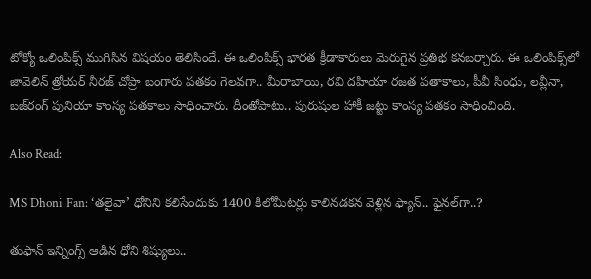టోక్యో ఒలింపిక్స్ ముగిసిన విషయం తెలిసిందే. ఈ ఒలింపిక్స్ భారత క్రీడాకారులు మెరుగైన ప్రతిభ కనబర్చారు. ఈ ఒలింపిక్స్‌లో జావెలిన్ త్రోయర్ నీరజ్‌ చోప్రా బంగారు పతకం గెలవగా.. మీరాబాయి, రవి దహియా రజత పతాకాలు, పీవీ సింధు, లవ్లీనా, బజ్‌రంగ్‌ పునియా కాంస్య పతకాలు సాధించారు. దీంతోపాటు.. పురుషుల హాకీ జట్టు కాంస్య పతకం సాధించింది.

Also Read:

MS Dhoni Fan: ‘తలైవా’ ధోనిని కలిసేందుకు 1400 కిలోమీటర్లు కాలినడకన వెళ్లిన ఫ్యాన్.. ఫైనల్‌గా..?

తుఫాన్ ఇన్నింగ్స్ ఆడిన ధోని శిష్యులు..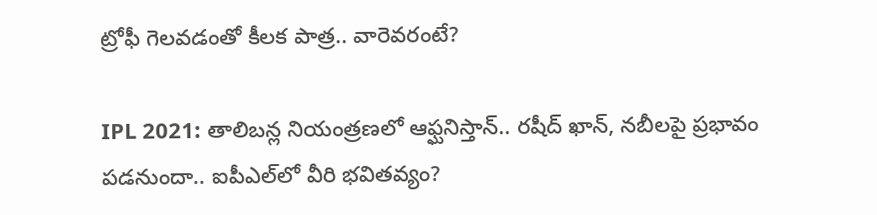ట్రోఫీ గెలవడంతో కీలక పాత్ర.. వారెవరంటే?

IPL 2021: తాలిబన్ల నియంత్రణలో ఆఫ్ఘనిస్తాన్.. రషీద్ ఖాన్, నబీలపై ప్రభావం పడనుందా.. ఐపీఎల్‌లో వీరి భవితవ్యం?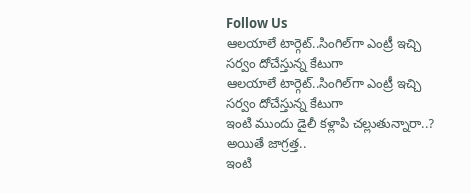Follow Us
ఆలయాలే టార్గెట్..సింగిల్‌గా ఎంట్రీ ఇచ్చి సర్వం దోచేస్తున్న కేటుగా
ఆలయాలే టార్గెట్..సింగిల్‌గా ఎంట్రీ ఇచ్చి సర్వం దోచేస్తున్న కేటుగా
ఇంటి ముందు డైలీ కళ్లాపి చల్లుతున్నారా..? అయితే జాగ్రత్త..
ఇంటి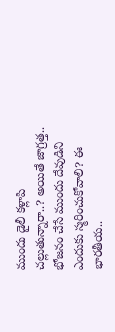ముందు డైలీ కళ్లాపి చల్లుతున్నారా..? అయితే జాగ్రత్త..
భోజనం చేసే ముందు దేవుడిని ఎందుకు స్మరించుకోవాలి? ఈ భారతీయ..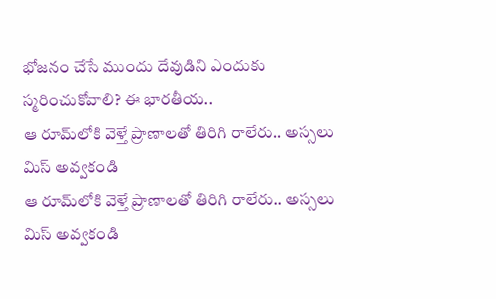భోజనం చేసే ముందు దేవుడిని ఎందుకు స్మరించుకోవాలి? ఈ భారతీయ..
ఆ రూమ్‌లోకి వెళ్తే ప్రాణాలతో తిరిగి రాలేరు.. అస్సలు మిస్ అవ్వకండి
ఆ రూమ్‌లోకి వెళ్తే ప్రాణాలతో తిరిగి రాలేరు.. అస్సలు మిస్ అవ్వకండి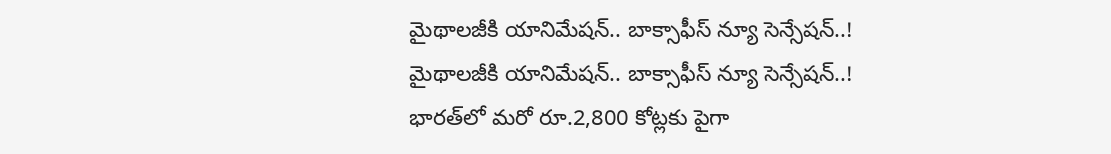మైథాలజీకి యానిమేషన్.. బాక్సాఫీస్ న్యూ సెన్సేషన్..!
మైథాలజీకి యానిమేషన్.. బాక్సాఫీస్ న్యూ సెన్సేషన్..!
భారత్‌లో మరో రూ.2,800 కోట్లకు పైగా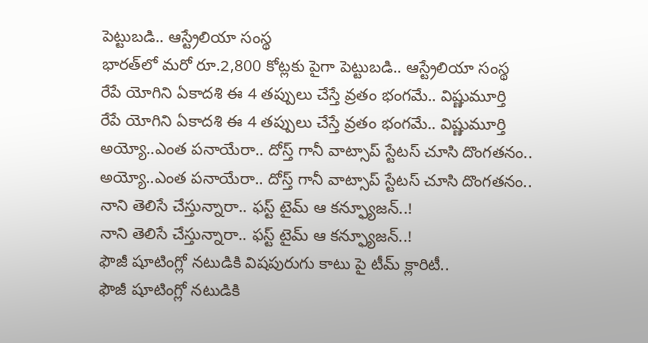పెట్టుబడి.. ఆస్ట్రేలియా సంస్థ
భారత్‌లో మరో రూ.2,800 కోట్లకు పైగా పెట్టుబడి.. ఆస్ట్రేలియా సంస్థ
రేపే యోగిని ఏకాదశి ఈ 4 తప్పులు చేస్తే వ్రతం భంగమే.. విష్ణుమూర్తి
రేపే యోగిని ఏకాదశి ఈ 4 తప్పులు చేస్తే వ్రతం భంగమే.. విష్ణుమూర్తి
అయ్యో..ఎంత పనాయేరా.. దోస్త్ గానీ వాట్సాప్ స్టేటస్ చూసి దొంగతనం..
అయ్యో..ఎంత పనాయేరా.. దోస్త్ గానీ వాట్సాప్ స్టేటస్ చూసి దొంగతనం..
నాని తెలిసే చేస్తున్నారా.. ఫస్ట్ టైమ్ ఆ కన్ఫ్యూజన్..!
నాని తెలిసే చేస్తున్నారా.. ఫస్ట్ టైమ్ ఆ కన్ఫ్యూజన్..!
ఫౌజీ షూటింగ్లో నటుడికి విషపురుగు కాటు పై టీమ్ క్లారిటీ..
ఫౌజీ షూటింగ్లో నటుడికి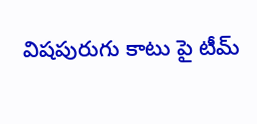విషపురుగు కాటు పై టీమ్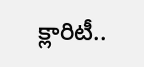క్లారిటీ..